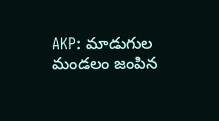AKP: మాడుగుల మండలం జంపిన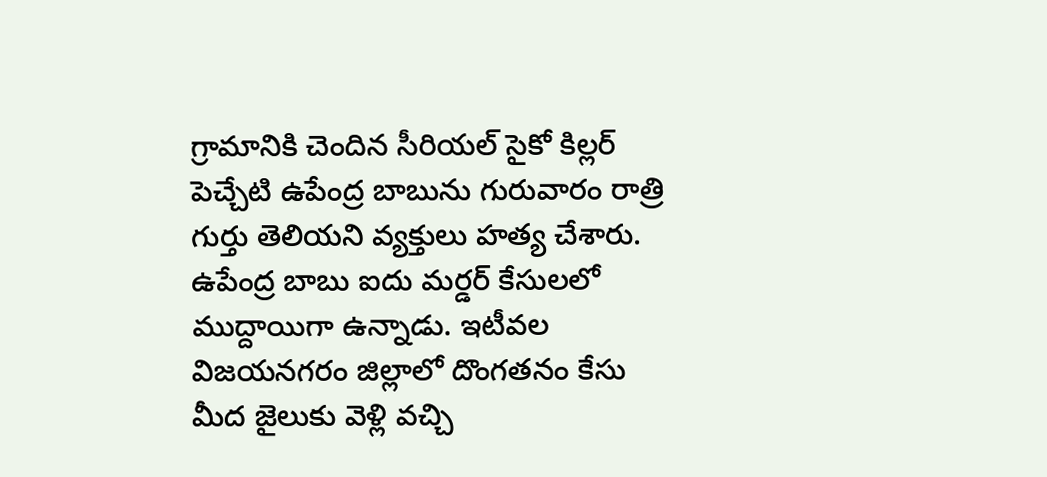గ్రామానికి చెందిన సీరియల్ సైకో కిల్లర్ పెచ్చేటి ఉపేంద్ర బాబును గురువారం రాత్రి గుర్తు తెలియని వ్యక్తులు హత్య చేశారు. ఉపేంద్ర బాబు ఐదు మర్డర్ కేసులలో ముద్దాయిగా ఉన్నాడు. ఇటీవల విజయనగరం జిల్లాలో దొంగతనం కేసు మీద జైలుకు వెళ్లి వచ్చి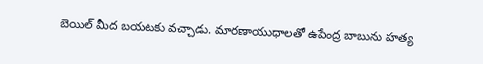బెయిల్ మీద బయటకు వచ్చాడు. మారణాయుధాలతో ఉపేంద్ర బాబును హత్య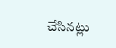చేసినట్లు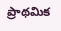ప్రాథమిక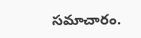సమాచారం.